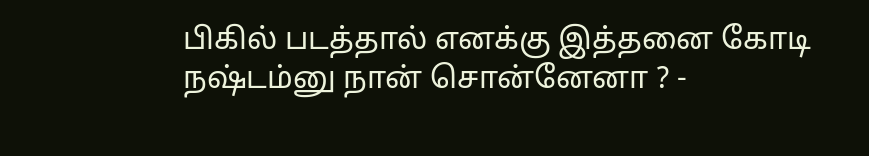பிகில் படத்தால் எனக்கு இத்தனை கோடி நஷ்டம்னு நான் சொன்னேனா ? -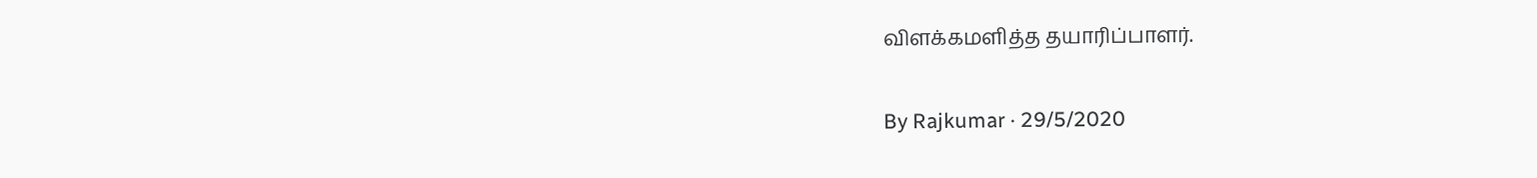விளக்கமளித்த தயாரிப்பாளர்.

By Rajkumar · 29/5/2020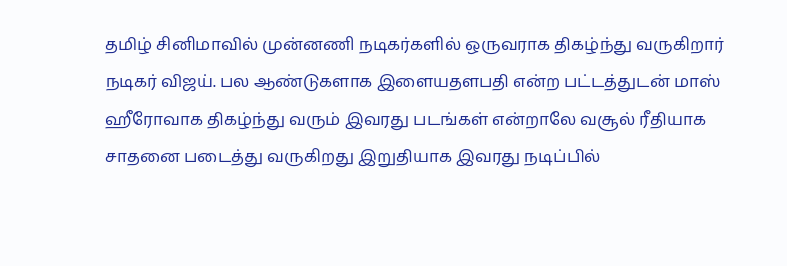தமிழ் சினிமாவில் முன்னணி நடிகர்களில் ஒருவராக திகழ்ந்து வருகிறார் நடிகர் விஜய். பல ஆண்டுகளாக இளையதளபதி என்ற பட்டத்துடன் மாஸ் ஹீரோவாக திகழ்ந்து வரும் இவரது படங்கள் என்றாலே வசூல் ரீதியாக சாதனை படைத்து வருகிறது இறுதியாக இவரது நடிப்பில்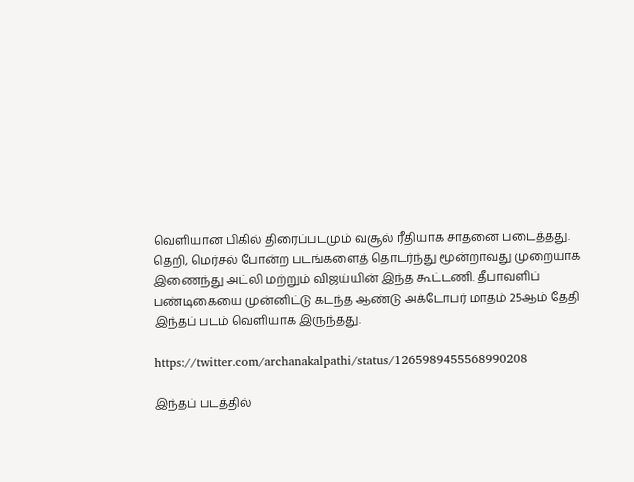வெளியான பிகில் திரைப்படமும் வசூல் ரீதியாக சாதனை படைத்தது. தெறி, மெர்சல் போன்ற படங்களைத் தொடர்ந்து மூன்றாவது முறையாக இணைந்து அட்லி மற்றும் விஜய்யின் இந்த கூட்டணி. தீபாவளிப் பண்டிகையை முன்னிட்டு கடந்த ஆண்டு அக்டோபர் மாதம் 25ஆம் தேதி இந்தப் படம் வெளியாக இருந்தது.

https://twitter.com/archanakalpathi/status/1265989455568990208

இந்தப் படத்தில்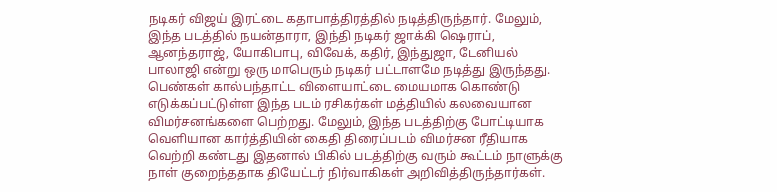நடிகர் விஜய் இரட்டை கதாபாத்திரத்தில் நடித்திருந்தார். மேலும், இந்த படத்தில் நயன்தாரா, இந்தி நடிகர் ஜாக்கி ஷெராப், ஆனந்தராஜ், யோகிபாபு, விவேக், கதிர், இந்துஜா, டேனியல் பாலாஜி என்று ஒரு மாபெரும் நடிகர் பட்டாளமே நடித்து இருந்தது. பெண்கள் கால்பந்தாட்ட விளையாட்டை மையமாக கொண்டு எடுக்கப்பட்டுள்ள இந்த படம் ரசிகர்கள் மத்தியில் கலவையான விமர்சனங்களை பெற்றது. மேலும், இந்த படத்திற்கு போட்டியாக வெளியான கார்த்தியின் கைதி திரைப்படம் விமர்சன ரீதியாக வெற்றி கண்டது இதனால் பிகில் படத்திற்கு வரும் கூட்டம் நாளுக்கு நாள் குறைந்ததாக தியேட்டர் நிர்வாகிகள் அறிவித்திருந்தார்கள்.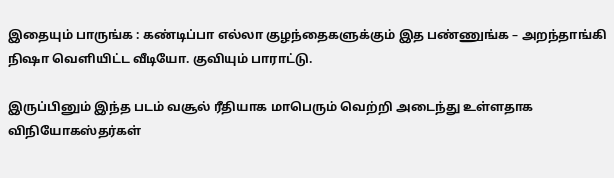இதையும் பாருங்க : கண்டிப்பா எல்லா குழந்தைகளுக்கும் இத பண்ணுங்க – அறந்தாங்கி நிஷா வெளியிட்ட வீடியோ. குவியும் பாராட்டு.

இருப்பினும் இந்த படம் வசூல் ரீதியாக மாபெரும் வெற்றி அடைந்து உள்ளதாக விநியோகஸ்தர்கள்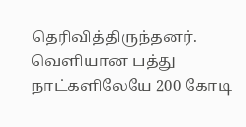தெரிவித்திருந்தனர். வெளியான பத்து நாட்களிலேயே 200 கோடி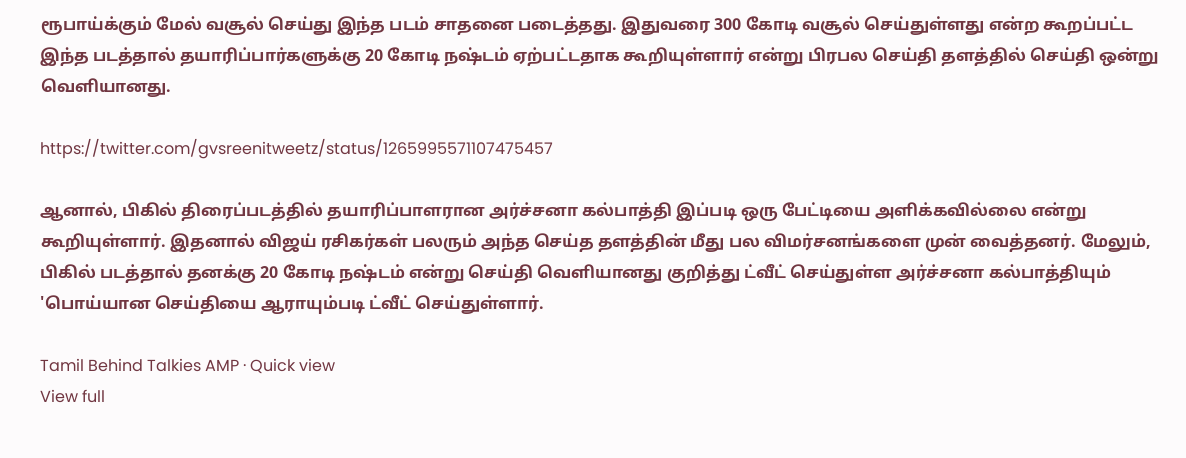ரூபாய்க்கும் மேல் வசூல் செய்து இந்த படம் சாதனை படைத்தது. இதுவரை 300 கோடி வசூல் செய்துள்ளது என்ற கூறப்பட்ட இந்த படத்தால் தயாரிப்பார்களுக்கு 20 கோடி நஷ்டம் ஏற்பட்டதாக கூறியுள்ளார் என்று பிரபல செய்தி தளத்தில் செய்தி ஒன்று வெளியானது.

https://twitter.com/gvsreenitweetz/status/1265995571107475457

ஆனால், பிகில் திரைப்படத்தில் தயாரிப்பாளரான அர்ச்சனா கல்பாத்தி இப்படி ஒரு பேட்டியை அளிக்கவில்லை என்று கூறியுள்ளார். இதனால் விஜய் ரசிகர்கள் பலரும் அந்த செய்த தளத்தின் மீது பல விமர்சனங்களை முன் வைத்தனர். மேலும், பிகில் படத்தால் தனக்கு 20 கோடி நஷ்டம் என்று செய்தி வெளியானது குறித்து ட்வீட் செய்துள்ள அர்ச்சனா கல்பாத்தியும் 'பொய்யான செய்தியை ஆராயும்படி ட்வீட் செய்துள்ளார்.

Tamil Behind Talkies AMP · Quick view
View full